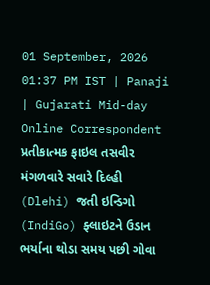01 September, 2026 01:37 PM IST | Panaji | Gujarati Mid-day Online Correspondent
પ્રતીકાત્મક ફાઇલ તસવીર
મંગળવારે સવારે દિલ્હી (Dlehi) જતી ઇન્ડિગો (IndiGo) ફ્લાઇટને ઉડાન ભર્યાના થોડા સમય પછી ગોવા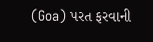(Goa) પરત ફરવાની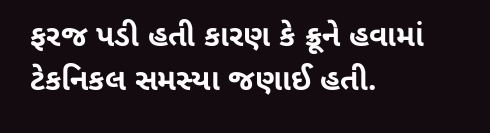ફરજ પડી હતી કારણ કે ક્રૂને હવામાં ટેકનિકલ સમસ્યા જણાઈ હતી.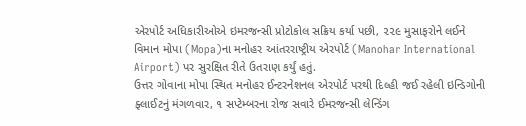એરપોર્ટ અધિકારીઓએ ઇમરજન્સી પ્રોટોકોલ સક્રિય કર્યા પછી, ૨૨૯ મુસાફરોને લઈને વિમાન મોપા (Mopa)ના મનોહર આંતરરાષ્ટ્રીય એરપોર્ટ (Manohar International Airport) પર સુરક્ષિત રીતે ઉતરાણ કર્યું હતું.
ઉત્તર ગોવાના મોપા સ્થિત મનોહર ઈન્ટરનેશનલ એરપોર્ટ પરથી દિલ્હી જઈ રહેલી ઇન્ડિગોની ફ્લાઈટનું મંગળવાર, ૧ સપ્ટેમ્બરના રોજ સવારે ઈમરજન્સી લેન્ડિંગ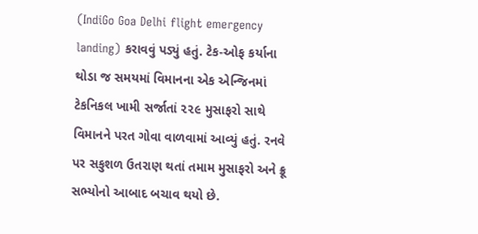(IndiGo Goa Delhi flight emergency landing) કરાવવું પડ્યું હતું. ટેક-ઓફ કર્યાના થોડા જ સમયમાં વિમાનના એક એન્જિનમાં ટેકનિકલ ખામી સર્જાતાં ૨૨૯ મુસાફરો સાથે વિમાનને પરત ગોવા વાળવામાં આવ્યું હતું. રનવે પર સકુશળ ઉતરાણ થતાં તમામ મુસાફરો અને ક્રૂ સભ્યોનો આબાદ બચાવ થયો છે.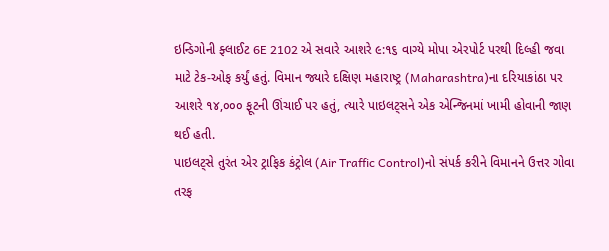ઇન્ડિગોની ફ્લાઈટ 6E 2102 એ સવારે આશરે ૯:૧૬ વાગ્યે મોપા એરપોર્ટ પરથી દિલ્હી જવા માટે ટેક-ઓફ કર્યું હતું. વિમાન જ્યારે દક્ષિણ મહારાષ્ટ્ર (Maharashtra)ના દરિયાકાંઠા પર આશરે ૧૪,૦૦૦ ફૂટની ઊંચાઈ પર હતું, ત્યારે પાઇલટ્સને એક એન્જિનમાં ખામી હોવાની જાણ થઈ હતી.
પાઇલટ્સે તુરંત એર ટ્રાફિક કંટ્રોલ (Air Traffic Control)નો સંપર્ક કરીને વિમાનને ઉત્તર ગોવા તરફ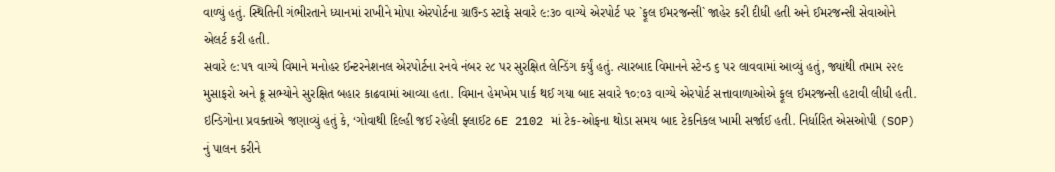વાળ્યું હતું. સ્થિતિની ગંભીરતાને ધ્યાનમાં રાખીને મોપા એરપોર્ટના ગ્રાઉન્ડ સ્ટાફે સવારે ૯:૩૦ વાગ્યે એરપોર્ટ પર `ફૂલ ઈમરજન્સી` જાહેર કરી દીધી હતી અને ઈમરજન્સી સેવાઓને એલર્ટ કરી હતી.
સવારે ૯:૫૧ વાગ્યે વિમાને મનોહર ઈન્ટરનેશનલ એરપોર્ટના રનવે નંબર ૨૮ પર સુરક્ષિત લેન્ડિંગ કર્યું હતું. ત્યારબાદ વિમાનને સ્ટેન્ડ ૬ પર લાવવામાં આવ્યું હતું, જ્યાંથી તમામ ૨૨૯ મુસાફરો અને ક્રૂ સભ્યોને સુરક્ષિત બહાર કાઢવામાં આવ્યા હતા. વિમાન હેમખેમ પાર્ક થઈ ગયા બાદ સવારે ૧૦:૦૩ વાગ્યે એરપોર્ટ સત્તાવાળાઓએ ફૂલ ઈમરજન્સી હટાવી લીધી હતી.
ઇન્ડિગોના પ્રવક્તાએ જણાવ્યું હતું કે, ‘ગોવાથી દિલ્હી જઈ રહેલી ફ્લાઈટ 6E 2102 માં ટેક-ઓફના થોડા સમય બાદ ટેકનિકલ ખામી સર્જાઈ હતી. નિર્ધારિત એસઓપી (SOP) નું પાલન કરીને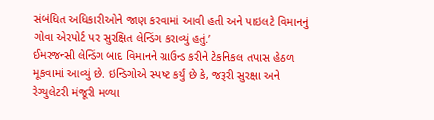સંબંધિત અધિકારીઓને જાણ કરવામાં આવી હતી અને પાઇલટે વિમાનનું ગોવા એરપોર્ટ પર સુરક્ષિત લેન્ડિંગ કરાવ્યું હતું.’
ઈમરજન્સી લેન્ડિંગ બાદ વિમાનને ગ્રાઉન્ડ કરીને ટેકનિકલ તપાસ હેઠળ મૂકવામાં આવ્યું છે. ઇન્ડિગોએ સ્પષ્ટ કર્યું છે કે, જરૂરી સુરક્ષા અને રેગ્યુલેટરી મંજૂરી મળ્યા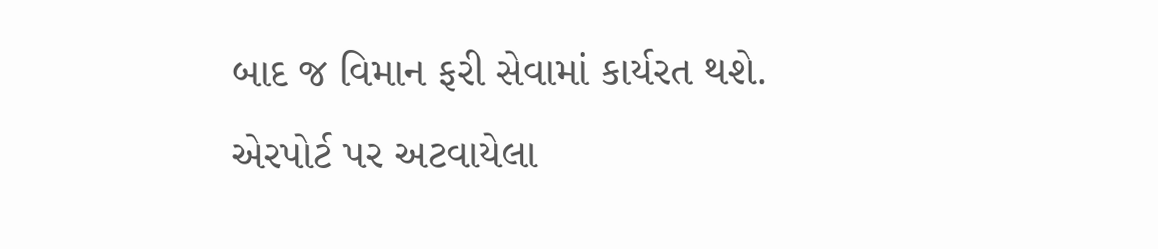બાદ જ વિમાન ફરી સેવામાં કાર્યરત થશે.
એરપોર્ટ પર અટવાયેલા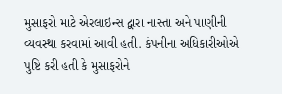મુસાફરો માટે એરલાઇન્સ દ્વારા નાસ્તા અને પાણીની વ્યવસ્થા કરવામાં આવી હતી. કંપનીના અધિકારીઓએ પુષ્ટિ કરી હતી કે મુસાફરોને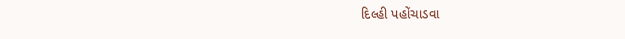દિલ્હી પહોંચાડવા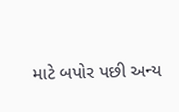માટે બપોર પછી અન્ય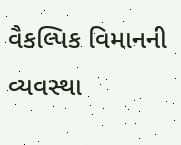વૈકલ્પિક વિમાનની વ્યવસ્થા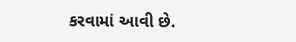કરવામાં આવી છે.